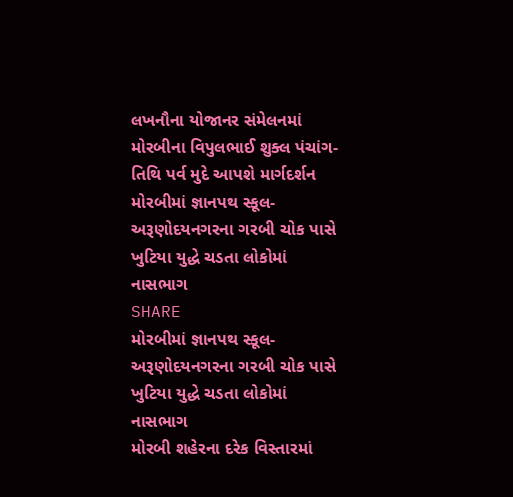લખનૌના યોજાનર સંમેલનમાં મોરબીના વિપુલભાઈ શુક્લ પંચાંગ-તિથિ પર્વ મુદે આપશે માર્ગદર્શન
મોરબીમાં જ્ઞાનપથ સ્કૂલ-અરૂણોદયનગરના ગરબી ચોક પાસે ખુટિયા યુદ્ધે ચડતા લોકોમાં નાસભાગ
SHARE
મોરબીમાં જ્ઞાનપથ સ્કૂલ-અરૂણોદયનગરના ગરબી ચોક પાસે ખુટિયા યુદ્ધે ચડતા લોકોમાં નાસભાગ
મોરબી શહેરના દરેક વિસ્તારમાં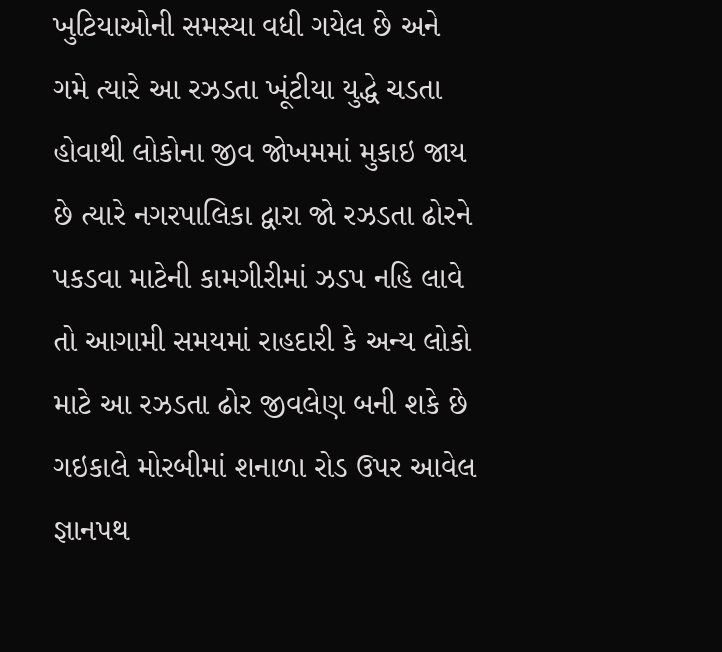ખુટિયાઓની સમસ્યા વધી ગયેલ છે અને ગમે ત્યારે આ રઝડતા ખૂંટીયા યુદ્ધે ચડતા હોવાથી લોકોના જીવ જોખમમાં મુકાઇ જાય છે ત્યારે નગરપાલિકા દ્વારા જો રઝડતા ઢોરને પકડવા માટેની કામગીરીમાં ઝડપ નહિ લાવે તો આગામી સમયમાં રાહદારી કે અન્ય લોકો માટે આ રઝડતા ઢોર જીવલેણ બની શકે છે ગઇકાલે મોરબીમાં શનાળા રોડ ઉપર આવેલ જ્ઞાનપથ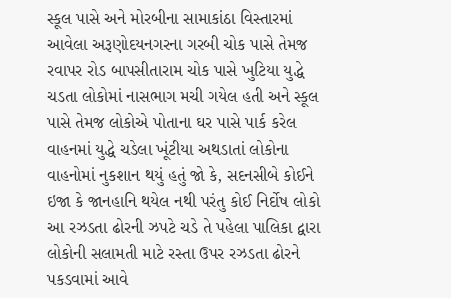સ્કૂલ પાસે અને મોરબીના સામાકાંઠા વિસ્તારમાં આવેલા અરૂણોદયનગરના ગરબી ચોક પાસે તેમજ રવાપર રોડ બાપસીતારામ ચોક પાસે ખુટિયા યુદ્ધે ચડતા લોકોમાં નાસભાગ મચી ગયેલ હતી અને સ્કૂલ પાસે તેમજ લોકોએ પોતાના ઘર પાસે પાર્ક કરેલ વાહનમાં યુદ્ધે ચડેલા ખૂંટીયા અથડાતાં લોકોના વાહનોમાં નુકશાન થયું હતું જો કે, સદનસીબે કોઈને ઇજા કે જાનહાનિ થયેલ નથી પરંતુ કોઈ નિર્દોષ લોકો આ રઝડતા ઢોરની ઝપટે ચડે તે પહેલા પાલિકા દ્વારા લોકોની સલામતી માટે રસ્તા ઉપર રઝડતા ઢોરને પકડવામાં આવે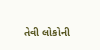તેવી લોકોની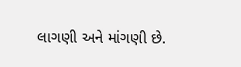લાગણી અને માંગણી છે.